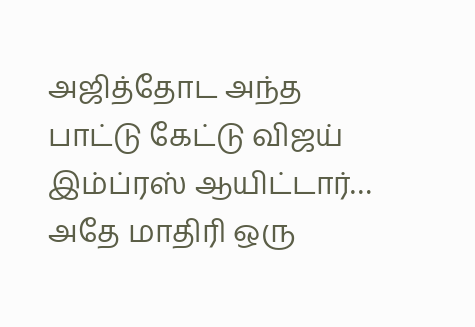அஜித்தோட அந்த பாட்டு கேட்டு விஜய் இம்ப்ரஸ் ஆயிட்டார்… அதே மாதிரி ஒரு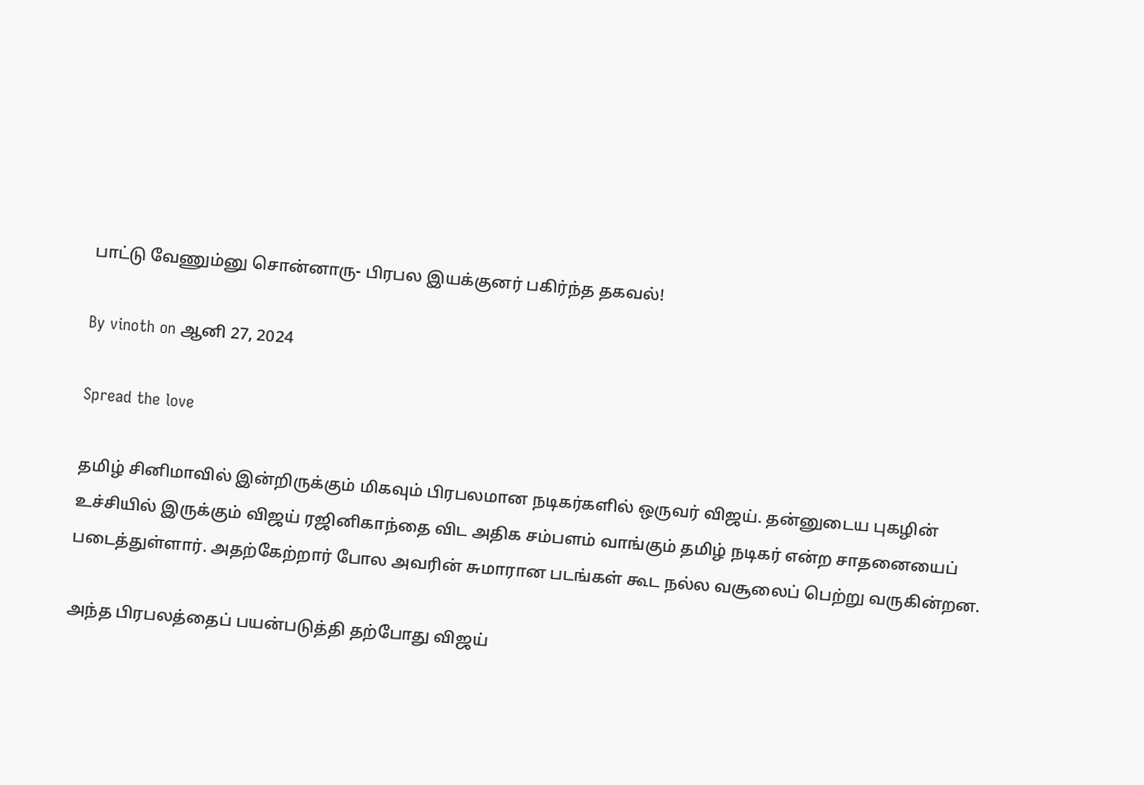பாட்டு வேணும்னு சொன்னாரு- பிரபல இயக்குனர் பகிர்ந்த தகவல்!

By vinoth on ஆனி 27, 2024

Spread the love

தமிழ் சினிமாவில் இன்றிருக்கும் மிகவும் பிரபலமான நடிகர்களில் ஒருவர் விஜய். தன்னுடைய புகழின் உச்சியில் இருக்கும் விஜய் ரஜினிகாந்தை விட அதிக சம்பளம் வாங்கும் தமிழ் நடிகர் என்ற சாதனையைப் படைத்துள்ளார். அதற்கேற்றார் போல அவரின் சுமாரான படங்கள் கூட நல்ல வசூலைப் பெற்று வருகின்றன.

அந்த பிரபலத்தைப் பயன்படுத்தி தற்போது விஜய்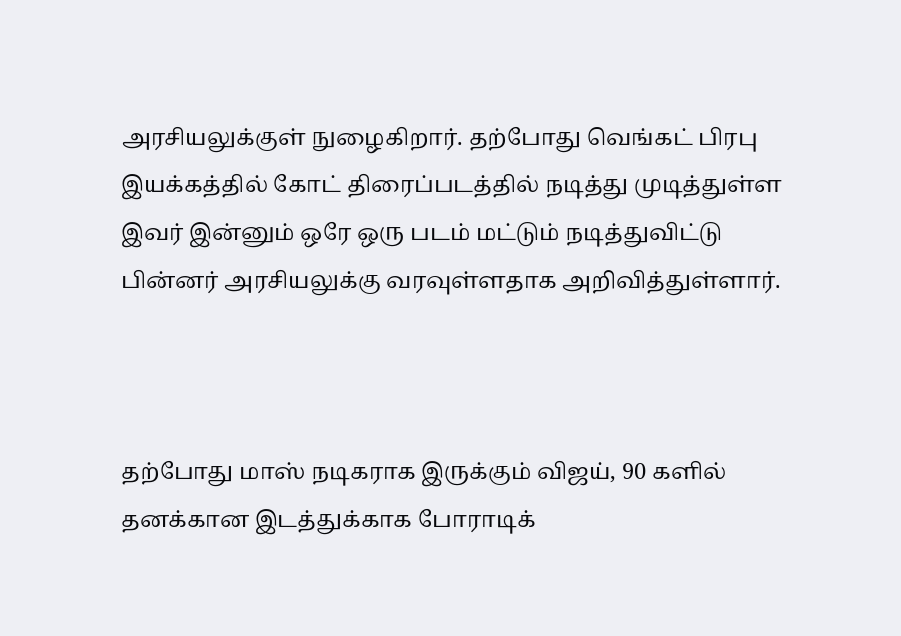அரசியலுக்குள் நுழைகிறார். தற்போது வெங்கட் பிரபு இயக்கத்தில் கோட் திரைப்படத்தில் நடித்து முடித்துள்ள இவர் இன்னும் ஒரே ஒரு படம் மட்டும் நடித்துவிட்டு பின்னர் அரசியலுக்கு வரவுள்ளதாக அறிவித்துள்ளார்.



தற்போது மாஸ் நடிகராக இருக்கும் விஜய், 90 களில் தனக்கான இடத்துக்காக போராடிக்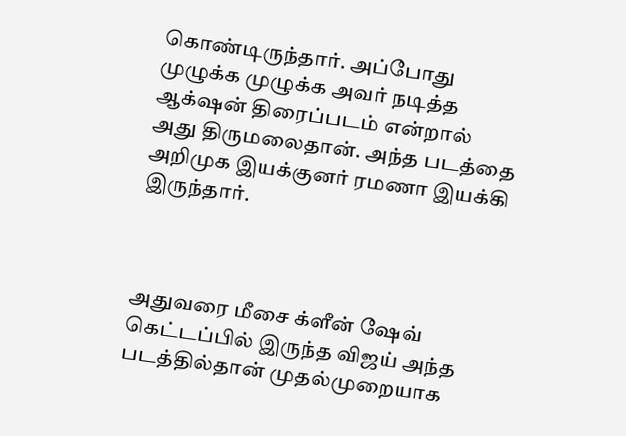கொண்டிருந்தார். அப்போது முழுக்க முழுக்க அவர் நடித்த ஆக்‌ஷன் திரைப்படம் என்றால் அது திருமலைதான். அந்த படத்தை அறிமுக இயக்குனர் ரமணா இயக்கி இருந்தார்.



அதுவரை மீசை க்ளீன் ஷேவ் கெட்டப்பில் இருந்த விஜய் அந்த படத்தில்தான் முதல்முறையாக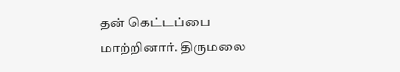தன் கெட்டப்பை மாற்றினார். திருமலை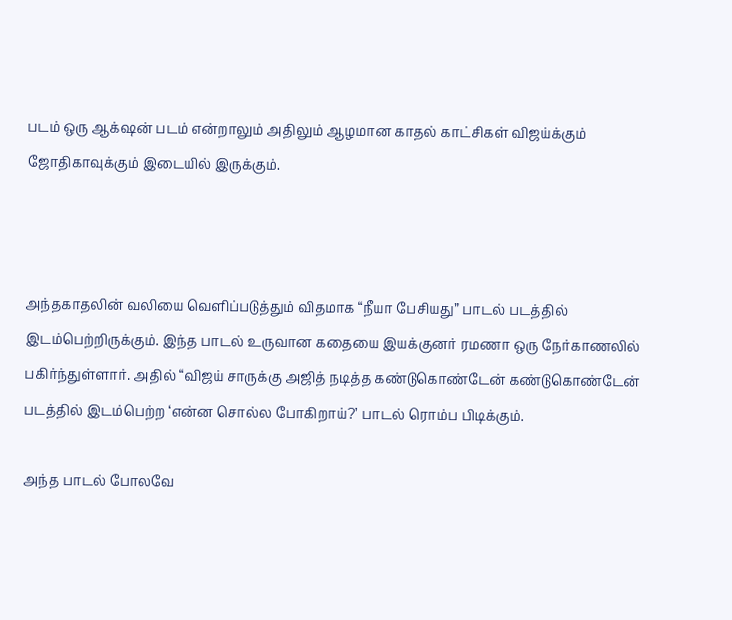படம் ஒரு ஆக்‌ஷன் படம் என்றாலும் அதிலும் ஆழமான காதல் காட்சிகள் விஜய்க்கும் ஜோதிகாவுக்கும் இடையில் இருக்கும்.



அந்தகாதலின் வலியை வெளிப்படுத்தும் விதமாக “நீயா பேசியது” பாடல் படத்தில் இடம்பெற்றிருக்கும். இந்த பாடல் உருவான கதையை இயக்குனர் ரமணா ஒரு நேர்காணலில் பகிர்ந்துள்ளார். அதில் “விஜய் சாருக்கு அஜித் நடித்த கண்டுகொண்டேன் கண்டுகொண்டேன் படத்தில் இடம்பெற்ற ‘என்ன சொல்ல போகிறாய்?’ பாடல் ரொம்ப பிடிக்கும்.

அந்த பாடல் போலவே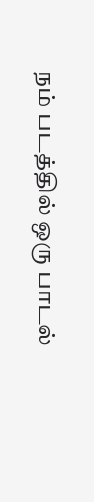நம் படத்தில் ஒரு பாடல்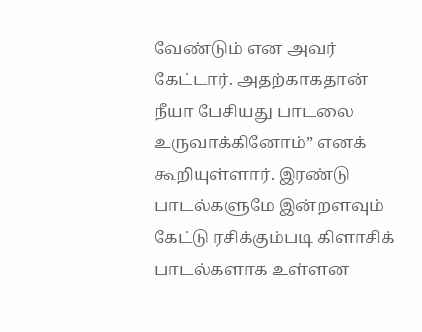வேண்டும் என அவர் கேட்டார். அதற்காகதான் நீயா பேசியது பாடலை உருவாக்கினோம்” எனக் கூறியுள்ளார். இரண்டு பாடல்களுமே இன்றளவும் கேட்டு ரசிக்கும்படி கிளாசிக் பாடல்களாக உள்ளன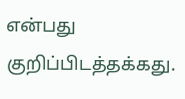என்பது குறிப்பிடத்தக்கது.